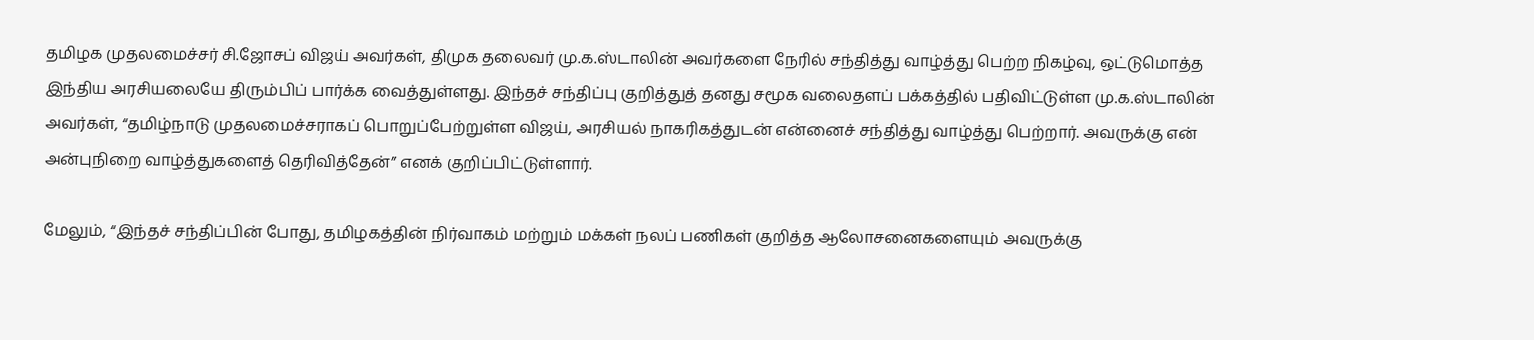தமிழக முதலமைச்சர் சி.ஜோசப் விஜய் அவர்கள், திமுக தலைவர் மு.க.ஸ்டாலின் அவர்களை நேரில் சந்தித்து வாழ்த்து பெற்ற நிகழ்வு, ஒட்டுமொத்த இந்திய அரசியலையே திரும்பிப் பார்க்க வைத்துள்ளது. இந்தச் சந்திப்பு குறித்துத் தனது சமூக வலைதளப் பக்கத்தில் பதிவிட்டுள்ள மு.க.ஸ்டாலின் அவர்கள், “தமிழ்நாடு முதலமைச்சராகப் பொறுப்பேற்றுள்ள விஜய், அரசியல் நாகரிகத்துடன் என்னைச் சந்தித்து வாழ்த்து பெற்றார். அவருக்கு என் அன்புநிறை வாழ்த்துகளைத் தெரிவித்தேன்” எனக் குறிப்பிட்டுள்ளார்.

மேலும், “இந்தச் சந்திப்பின் போது, தமிழகத்தின் நிர்வாகம் மற்றும் மக்கள் நலப் பணிகள் குறித்த ஆலோசனைகளையும் அவருக்கு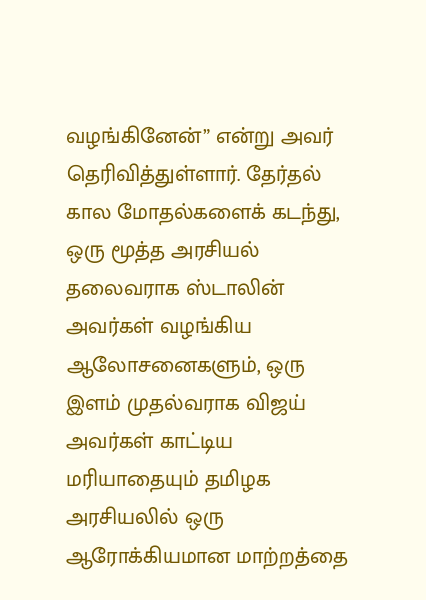வழங்கினேன்” என்று அவர் தெரிவித்துள்ளார். தேர்தல் கால மோதல்களைக் கடந்து, ஒரு மூத்த அரசியல் தலைவராக ஸ்டாலின் அவர்கள் வழங்கிய ஆலோசனைகளும், ஒரு இளம் முதல்வராக விஜய் அவர்கள் காட்டிய மரியாதையும் தமிழக அரசியலில் ஒரு ஆரோக்கியமான மாற்றத்தை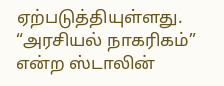ஏற்படுத்தியுள்ளது. “அரசியல் நாகரிகம்” என்ற ஸ்டாலின்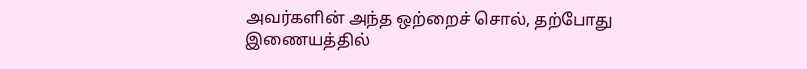அவர்களின் அந்த ஒற்றைச் சொல், தற்போது இணையத்தில்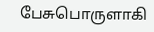பேசுபொருளாகி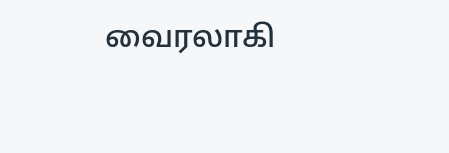வைரலாகி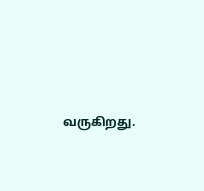வருகிறது.